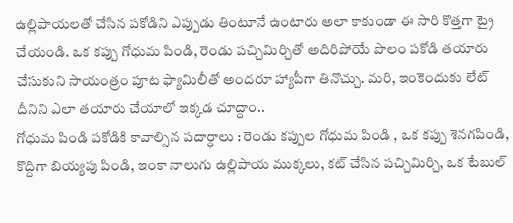ఉల్లిపాయలతో చేసిన పకోడిని ఎప్పుడు తింటూనే ఉంటారు అలా కాకుండా ఈ సారి కొత్తగా ట్రై చేయండి. ఒక కప్పు గోధుమ పిండి, రెండు పచ్చిమిర్చితో అదిరిపోయే పొలం పకోడి తయారు చేసుకుని సాయంత్రం పూట ఫ్యామిలీతో అందరూ హ్యాపీగా తినొచ్చు. మరి, ఇంకెందుకు లేట్ దీనిని ఎలా తయారు చేయాలో ఇక్కడ చూద్దాం..
గోధుమ పిండి పకోడికి కావాల్సిన పదార్ధాలు : రెండు కప్పుల గోధుమ పిండి , ఒక కప్పు శెనగపిండి, కొద్దిగా బియ్యపు పిండి, ఇంకా నాలుగు ఉల్లిపాయ ముక్కలు, కట్ చేసిన పచ్చిమిర్చి, ఒక టేబుల్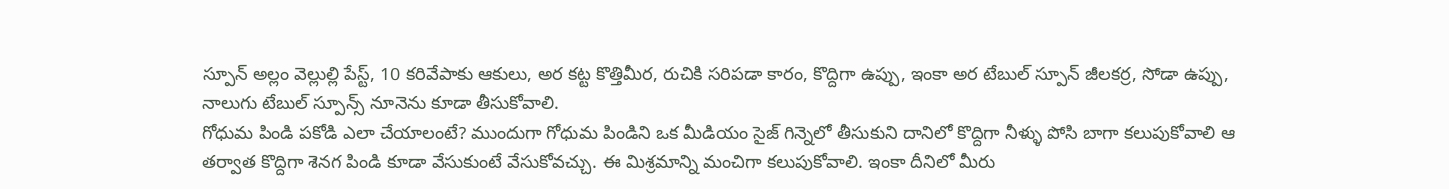స్పూన్ అల్లం వెల్లుల్లి పేస్ట్, 10 కరివేపాకు ఆకులు, అర కట్ట కొత్తిమీర, రుచికి సరిపడా కారం, కొద్దిగా ఉప్పు, ఇంకా అర టేబుల్ స్పూన్ జీలకర్ర, సోడా ఉప్పు, నాలుగు టేబుల్ స్పూన్స్ నూనెను కూడా తీసుకోవాలి.
గోధుమ పిండి పకోడి ఎలా చేయాలంటే? ముందుగా గోధుమ పిండిని ఒక మీడియం సైజ్ గిన్నెలో తీసుకుని దానిలో కొద్దిగా నీళ్ళు పోసి బాగా కలుపుకోవాలి ఆ తర్వాత కొద్దిగా శెనగ పిండి కూడా వేసుకుంటే వేసుకోవచ్చు. ఈ మిశ్రమాన్ని మంచిగా కలుపుకోవాలి. ఇంకా దీనిలో మీరు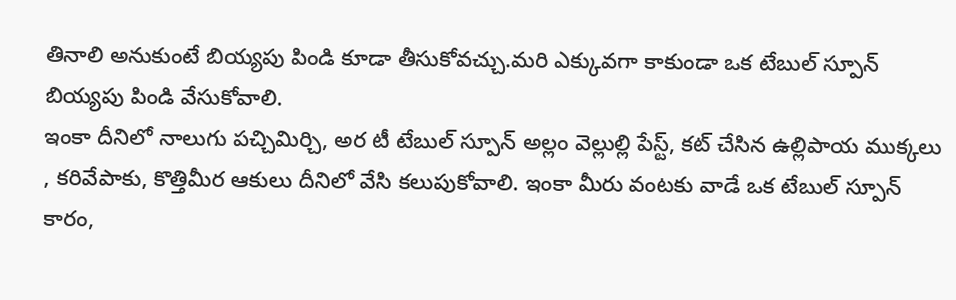తినాలి అనుకుంటే బియ్యపు పిండి కూడా తీసుకోవచ్చు.మరి ఎక్కువగా కాకుండా ఒక టేబుల్ స్పూన్ బియ్యపు పిండి వేసుకోవాలి.
ఇంకా దీనిలో నాలుగు పచ్చిమిర్చి, అర టీ టేబుల్ స్పూన్ అల్లం వెల్లుల్లి పేస్ట్, కట్ చేసిన ఉల్లిపాయ ముక్కలు , కరివేపాకు, కొత్తిమీర ఆకులు దీనిలో వేసి కలుపుకోవాలి. ఇంకా మీరు వంటకు వాడే ఒక టేబుల్ స్పూన్ కారం,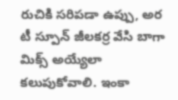రుచికి సరిపడా ఉప్పు, అర టీ స్పూన్ జీలకర్ర వేసి బాగా మిక్స్ అయ్యేలా కలుపుకోవాలి. ఇంకా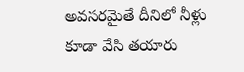అవసరమైతే దీనిలో నీళ్లు కూడా వేసి తయారు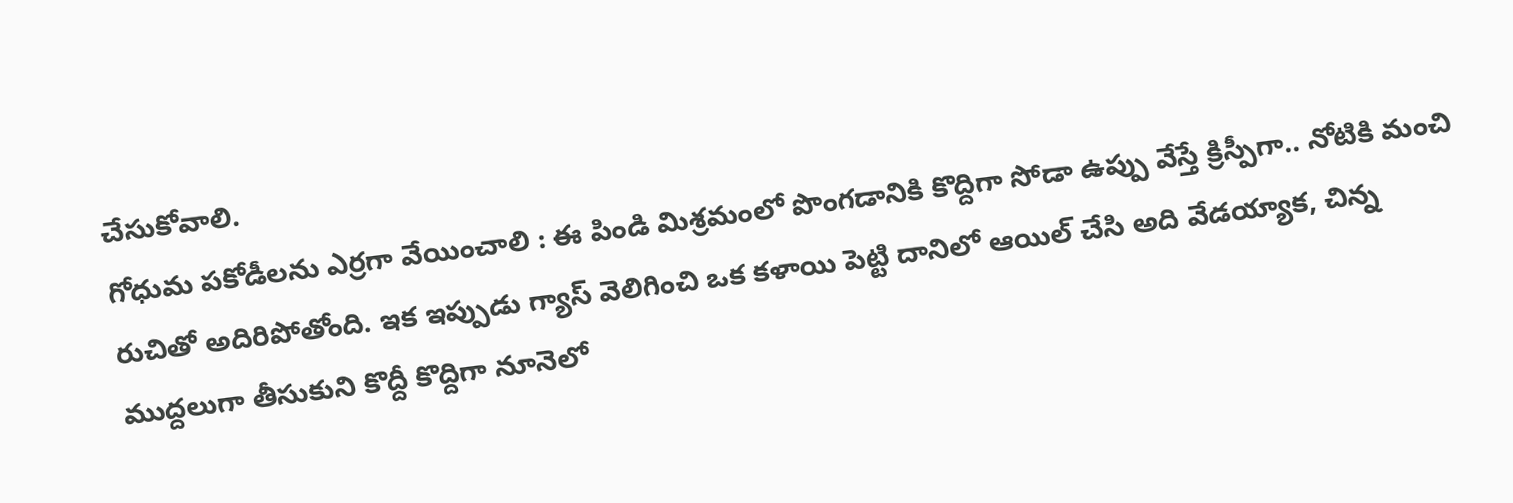చేసుకోవాలి.
గోధుమ పకోడీలను ఎర్రగా వేయించాలి : ఈ పిండి మిశ్రమంలో పొంగడానికి కొద్దిగా సోడా ఉప్పు వేస్తే క్రిస్పీగా.. నోటికి మంచి రుచితో అదిరిపోతోంది. ఇక ఇప్పుడు గ్యాస్ వెలిగించి ఒక కళాయి పెట్టి దానిలో ఆయిల్ చేసి అది వేడయ్యాక, చిన్న ముద్దలుగా తీసుకుని కొద్దీ కొద్దిగా నూనెలో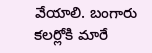వేయాలి. బంగారు కలర్లోకి మారే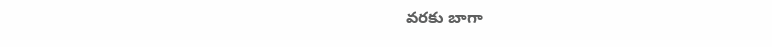వరకు బాగా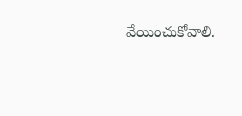వేయించుకోవాలి.